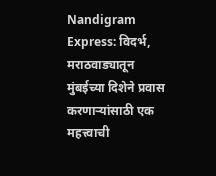Nandigram Express: विदर्भ, मराठवाड्यातून मुंबईच्या दिशेने प्रवास करणाऱ्यांसाठी एक महत्त्वाची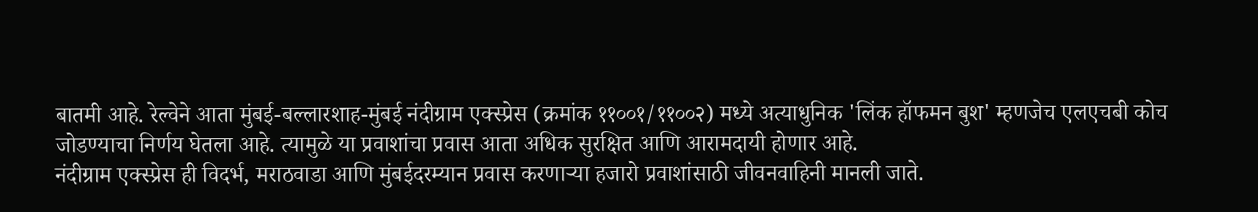बातमी आहे. रेल्वेने आता मुंबई-बल्लारशाह-मुंबई नंदीग्राम एक्स्प्रेस (क्रमांक ११००१/११००२) मध्ये अत्याधुनिक 'लिंक हॉफमन बुश' म्हणजेच एलएचबी कोच जोडण्याचा निर्णय घेतला आहे. त्यामुळे या प्रवाशांचा प्रवास आता अधिक सुरक्षित आणि आरामदायी होणार आहे.
नंदीग्राम एक्स्प्रेस ही विदर्भ, मराठवाडा आणि मुंबईदरम्यान प्रवास करणाऱ्या हजारो प्रवाशांसाठी जीवनवाहिनी मानली जाते.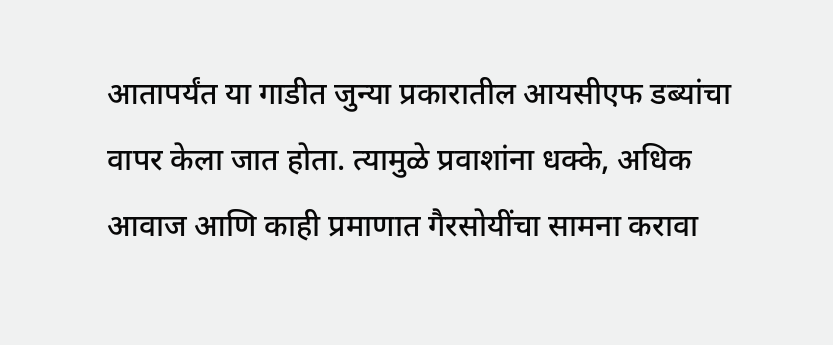आतापर्यंत या गाडीत जुन्या प्रकारातील आयसीएफ डब्यांचा वापर केला जात होता. त्यामुळे प्रवाशांना धक्के, अधिक आवाज आणि काही प्रमाणात गैरसोयींचा सामना करावा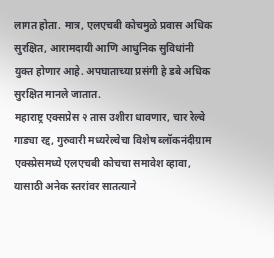लागत होता. मात्र, एलएचबी कोचमुळे प्रवास अधिक सुरक्षित, आरामदायी आणि आधुनिक सुविधांनी युक्त होणार आहे. अपघाताच्या प्रसंगी हे डबे अधिक सुरक्षित मानले जातात.
महाराष्ट्र एक्सप्रेस २ तास उशीरा धावणार, चार रेल्वे गाड्या रद्द, गुरुवारी मध्यरेल्वेचा विशेष ब्लॉकनंदीग्राम एक्स्प्रेसमध्ये एलएचबी कोचचा समावेश व्हावा, यासाठी अनेक स्तरांवर सातत्याने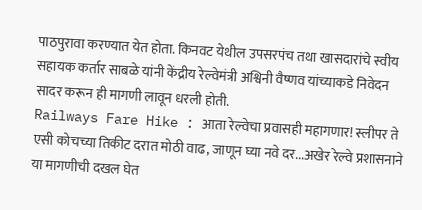पाठपुरावा करण्यात येत होता. किनवट येथील उपसरपंच तथा खासदारांचे स्वीय सहायक कर्तार साबळे यांनी केंद्रीय रेल्वेमंत्री अश्विनी वैष्णव यांच्याकडे निवेदन सादर करून ही मागणी लावून धरली होती.
Railways Fare Hike : आता रेल्वेचा प्रवासही महागणार! स्लीपर ते एसी कोचच्या तिकीट दरात मोठी वाढ, जाणून घ्या नवे दर...अखेर रेल्वे प्रशासनाने या मागणीची दखल घेत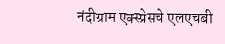नंदीग्राम एक्स्प्रेसचे एलएचबी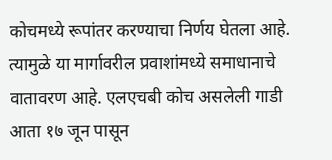कोचमध्ये रूपांतर करण्याचा निर्णय घेतला आहे. त्यामुळे या मार्गावरील प्रवाशांमध्ये समाधानाचे वातावरण आहे. एलएचबी कोच असलेली गाडी आता १७ जून पासून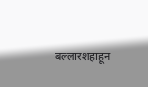बल्लारशहाहून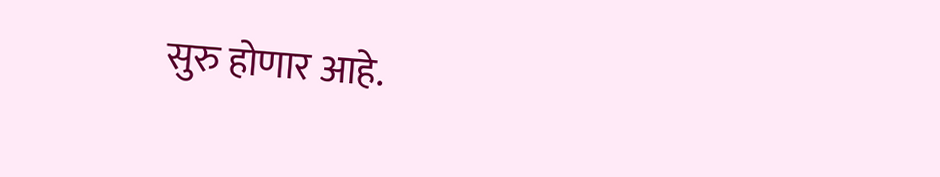सुरु होणार आहे.